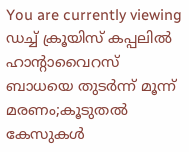You are currently viewing ഡച്ച് ക്രൂയിസ് കപ്പലിൽ ഹാന്റാവൈറസ് ബാധയെ തുടർന്ന് മൂന്ന് മരണം;കൂടുതൽ കേസുകൾ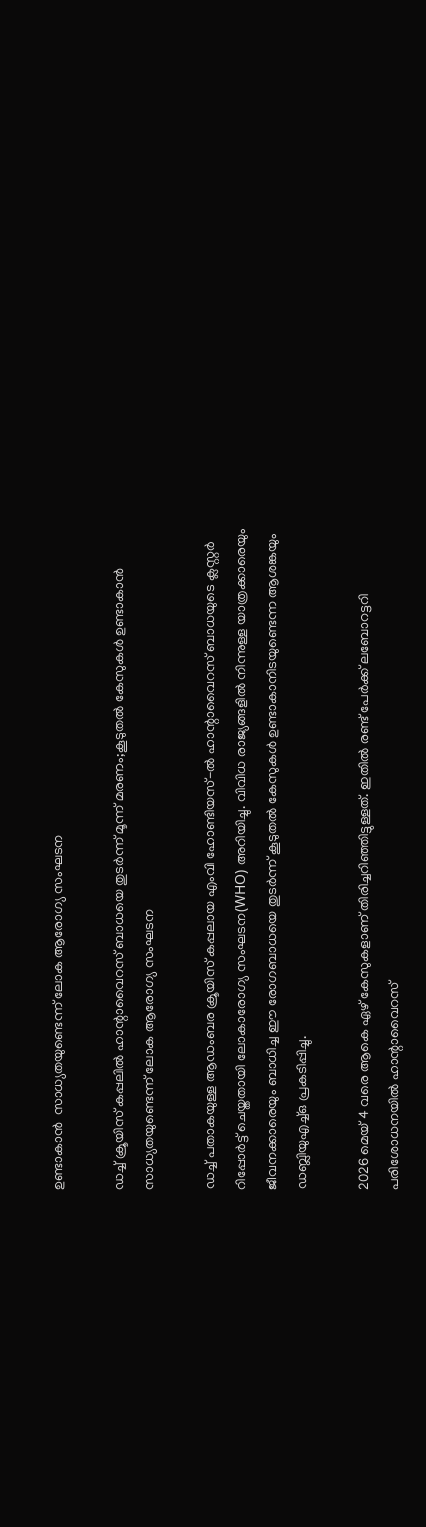ഉണ്ടാകാൻ  സാധ്യതയുണ്ടെന്ന് ലോക ആരോഗ്യ സംഘടന

ഡച്ച് ക്രൂയിസ് കപ്പലിൽ ഹാന്റാവൈറസ് ബാധയെ തുടർന്ന് മൂന്ന് മരണം;കൂടുതൽ കേസുകൾ ഉണ്ടാകാൻ സാധ്യതയുണ്ടെന്ന് ലോക ആരോഗ്യ സംഘടന

ഡച്ച് പതാകയുള്ള ആഡംബര ക്രൂയിസ് കപ്പലായ എംവി ഹോണ്ടിയസ്-ൽ ഹാന്റാവൈറസ് ബാധയുടെ ക്ലസ്റ്റർ റിപ്പോർട്ട് ചെയ്തതായി ലോകാരോഗ്യ സംഘടന(WHO) അറിയിച്ചു. വിവിധ രാജ്യങ്ങളിൽ നിന്നുള്ള യാത്രക്കാരെയും ജീവനക്കാരെയും ബാധിച്ച ഈ രോഗബാധയെ തുടർന്ന് കൂടുതൽ കേസുകൾ ഉണ്ടാകാനിടയുണ്ടെന്ന ആശങ്കയും ഡബ്ലിയുഎച്ച്ഒ പ്രകടിപ്പിച്ചു.

2026 മെയ് 4 വരെ ആകെ ഏഴ് കേസുകളാണ് തിരിച്ചറിഞ്ഞിട്ടുള്ളത്. ഇതിൽ രണ്ട് പേർക്ക് ലബോറട്ടറി പരിശോധനയിൽ ഹാന്റാവൈറസ്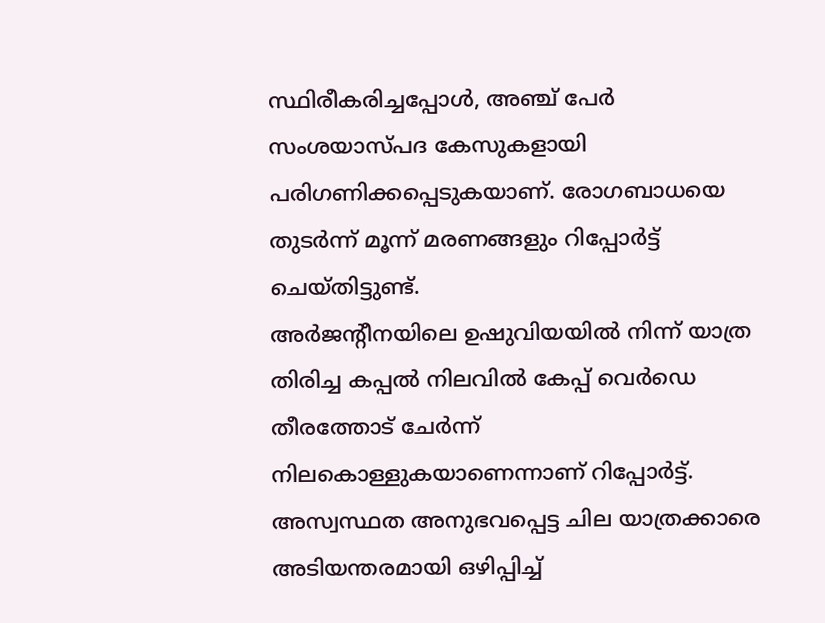സ്ഥിരീകരിച്ചപ്പോൾ, അഞ്ച് പേർ സംശയാസ്പദ കേസുകളായി പരിഗണിക്കപ്പെടുകയാണ്. രോഗബാധയെ തുടർന്ന് മൂന്ന് മരണങ്ങളും റിപ്പോർട്ട് ചെയ്തിട്ടുണ്ട്.
അർജന്റീനയിലെ ഉഷുവിയയിൽ നിന്ന് യാത്ര തിരിച്ച കപ്പൽ നിലവിൽ കേപ്പ് വെർഡെ തീരത്തോട് ചേർന്ന് നിലകൊള്ളുകയാണെന്നാണ് റിപ്പോർട്ട്.
അസ്വസ്ഥത അനുഭവപ്പെട്ട ചില യാത്രക്കാരെ അടിയന്തരമായി ഒഴിപ്പിച്ച്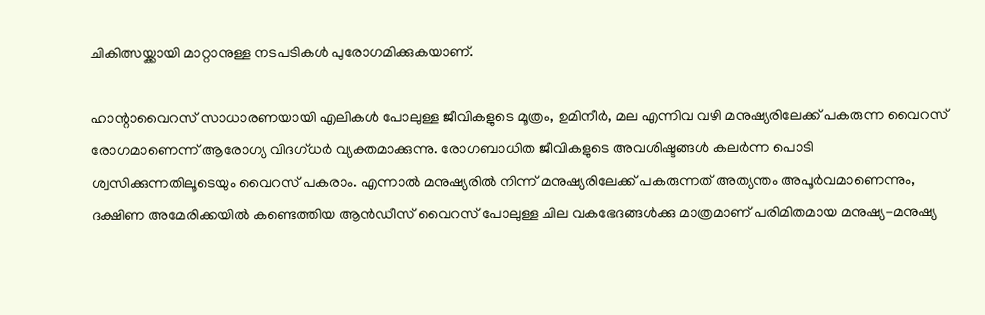ചികിത്സയ്ക്കായി മാറ്റാനുള്ള നടപടികൾ പുരോഗമിക്കുകയാണ്.

ഹാന്റാവൈറസ് സാധാരണയായി എലികൾ പോലുള്ള ജീവികളുടെ മൂത്രം, ഉമിനീർ, മല എന്നിവ വഴി മനുഷ്യരിലേക്ക് പകരുന്ന വൈറസ് രോഗമാണെന്ന് ആരോഗ്യ വിദഗ്ധർ വ്യക്തമാക്കുന്നു. രോഗബാധിത ജീവികളുടെ അവശിഷ്ടങ്ങൾ കലർന്ന പൊടി ശ്വസിക്കുന്നതിലൂടെയും വൈറസ് പകരാം. എന്നാൽ മനുഷ്യരിൽ നിന്ന് മനുഷ്യരിലേക്ക് പകരുന്നത് അത്യന്തം അപൂർവമാണെന്നും, ദക്ഷിണ അമേരിക്കയിൽ കണ്ടെത്തിയ ആൻഡീസ് വൈറസ് പോലുള്ള ചില വകഭേദങ്ങൾക്കു മാത്രമാണ് പരിമിതമായ മനുഷ്യ-മനുഷ്യ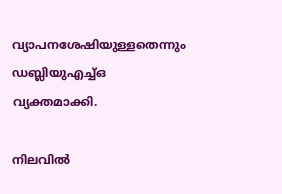വ്യാപനശേഷിയുള്ളതെന്നും ഡബ്ലിയുഎച്ച്ഒ വ്യക്തമാക്കി.

നിലവിൽ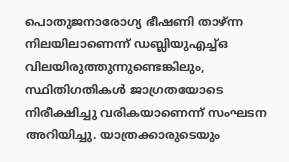പൊതുജനാരോഗ്യ ഭീഷണി താഴ്ന്ന നിലയിലാണെന്ന് ഡബ്ലിയുഎച്ച്ഒ വിലയിരുത്തുന്നുണ്ടെങ്കിലും, സ്ഥിതിഗതികൾ ജാഗ്രതയോടെ നിരീക്ഷിച്ചു വരികയാണെന്ന് സംഘടന അറിയിച്ചു. യാത്രക്കാരുടെയും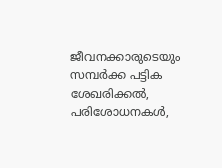ജീവനക്കാരുടെയും സമ്പർക്ക പട്ടിക ശേഖരിക്കൽ, പരിശോധനകൾ,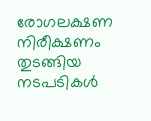രോഗലക്ഷണ നിരീക്ഷണം തുടങ്ങിയ നടപടികൾ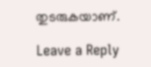തുടരുകയാണ്.

Leave a Reply